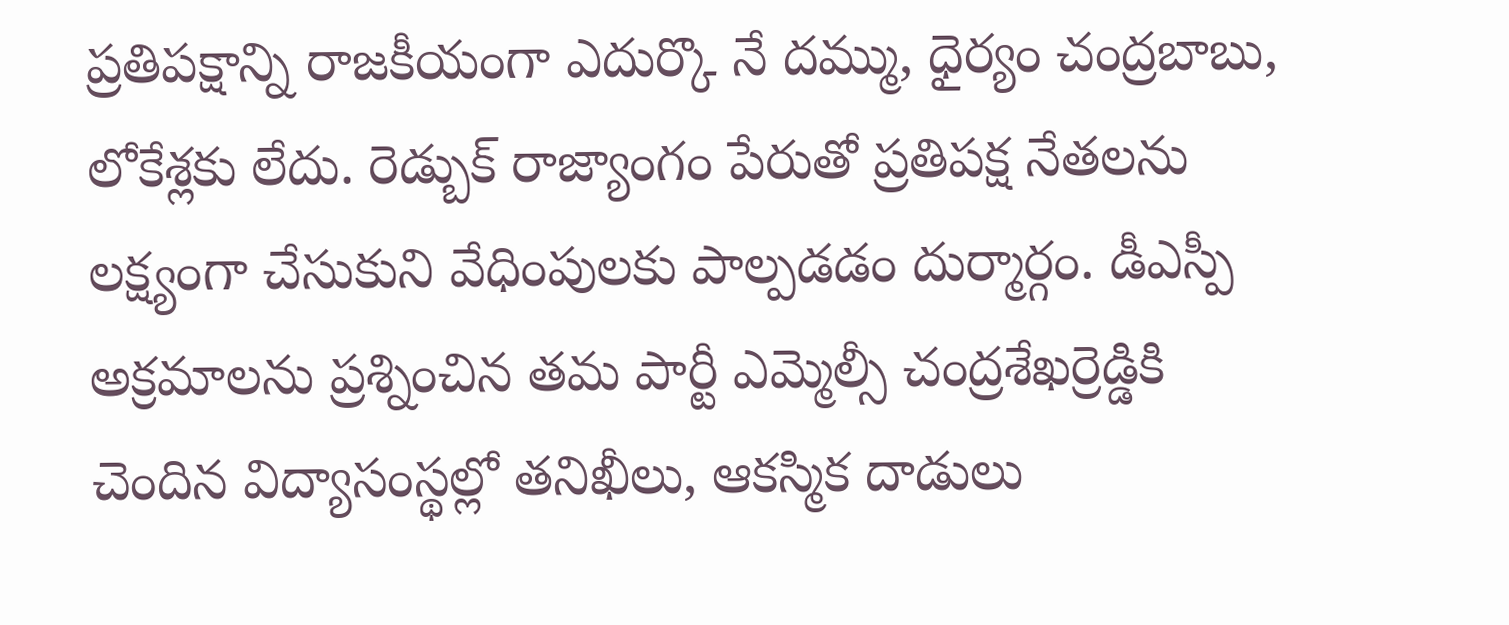ప్రతిపక్షాన్ని రాజకీయంగా ఎదుర్కొ నే దమ్ము, ధైర్యం చంద్రబాబు, లోకేశ్లకు లేదు. రెడ్బుక్ రాజ్యాంగం పేరుతో ప్రతిపక్ష నేతలను లక్ష్యంగా చేసుకుని వేధింపులకు పాల్పడడం దుర్మార్గం. డీఎస్పీ అక్రమాలను ప్రశ్నించిన తమ పార్టీ ఎమ్మెల్సీ చంద్రశేఖర్రెడ్డికి చెందిన విద్యాసంస్థల్లో తనిఖీలు, ఆకస్మిక దాడులు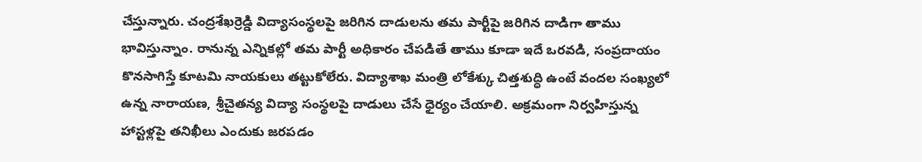చేస్తున్నారు. చంద్రశేఖర్రెడ్డి విద్యాసంస్థలపై జరిగిన దాడులను తమ పార్టీపై జరిగిన దాడిగా తాము భావిస్తున్నాం. రానున్న ఎన్నికల్లో తమ పార్టీ అధికారం చేపడితే తాము కూడా ఇదే ఒరవడి, సంప్రదాయం కొనసాగిస్తే కూటమి నాయకులు తట్టుకోలేరు. విద్యాశాఖ మంత్రి లోకేశ్కు చిత్తశుద్ధి ఉంటే వందల సంఖ్యలో ఉన్న నారాయణ, శ్రీచైతన్య విద్యా సంస్థలపై దాడులు చేసే ధైర్యం చేయాలి. అక్రమంగా నిర్వహిస్తున్న హాస్టళ్లపై తనిఖీలు ఎందుకు జరపడం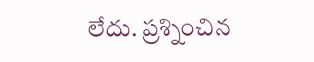లేదు. ప్రశ్నించిన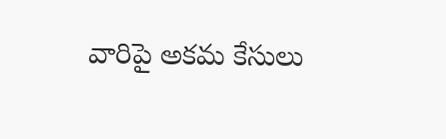వారిపై అకమ కేసులు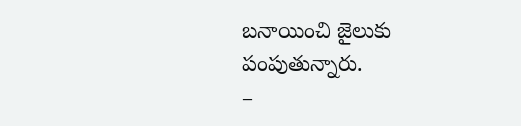బనాయించి జైలుకు పంపుతున్నారు.
–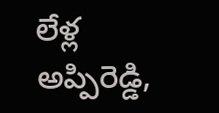లేళ్ల అప్పిరెడ్డి,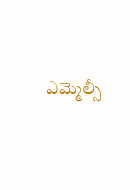ఎమ్మెల్సీ